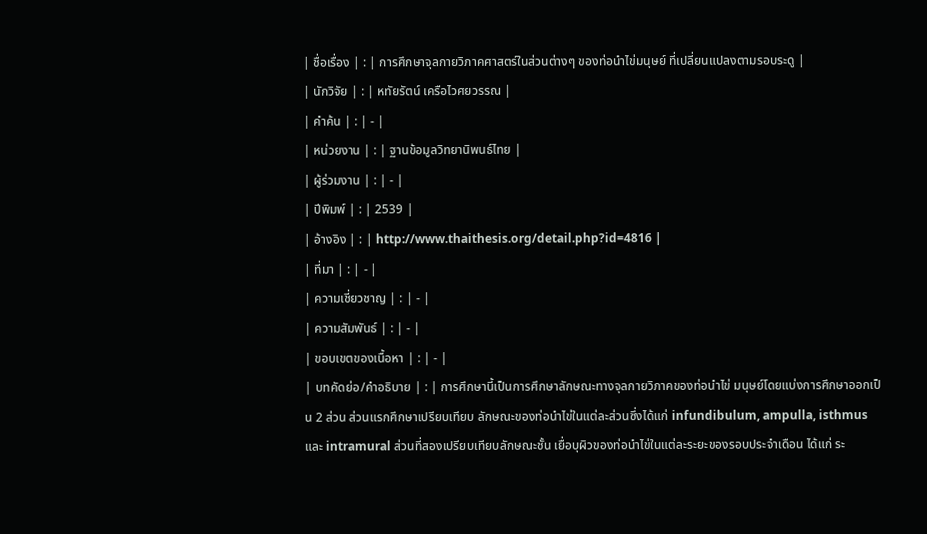| ชื่อเรื่อง | : | การศึกษาจุลกายวิภาคศาสตร์ในส่วนต่างๆ ของท่อนำไข่มนุษย์ ที่เปลี่ยนแปลงตามรอบระดู |
| นักวิจัย | : | หทัยรัตน์ เครือไวศยวรรณ |
| คำค้น | : | - |
| หน่วยงาน | : | ฐานข้อมูลวิทยานิพนธ์ไทย |
| ผู้ร่วมงาน | : | - |
| ปีพิมพ์ | : | 2539 |
| อ้างอิง | : | http://www.thaithesis.org/detail.php?id=4816 |
| ที่มา | : | - |
| ความเชี่ยวชาญ | : | - |
| ความสัมพันธ์ | : | - |
| ขอบเขตของเนื้อหา | : | - |
| บทคัดย่อ/คำอธิบาย | : | การศึกษานี้เป็นการศึกษาลักษณะทางจุลกายวิภาคของท่อนำไข่ มนุษย์โดยแบ่งการศึกษาออกเป็น 2 ส่วน ส่วนแรกศึกษาเปรียบเทียบ ลักษณะของท่อนำไข่ในแต่ละส่วนซึ่งได้แก่ infundibulum, ampulla, isthmus และ intramural ส่วนที่สองเปรียบเทียบลักษณะชั้น เยื่อบุผิวของท่อนำไข่ในแต่ละระยะของรอบประจำเดือน ได้แก่ ระ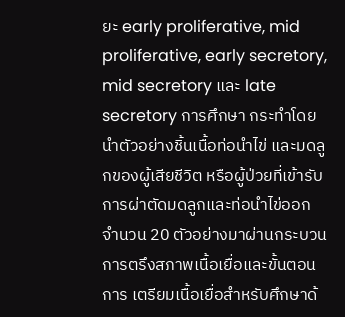ยะ early proliferative, mid proliferative, early secretory, mid secretory และ late secretory การศึกษา กระทำโดยนำตัวอย่างชิ้นเนื้อท่อนำไข่ และมดลูกของผู้เสียชีวิต หรือผู้ป่วยที่เข้ารับการผ่าตัดมดลูกและท่อนำไข่ออก จำนวน 20 ตัวอย่างมาผ่านกระบวนการตรึงสภาพเนื้อเยื่อและขั้นตอนการ เตรียมเนื้อเยื่อสำหรับศึกษาด้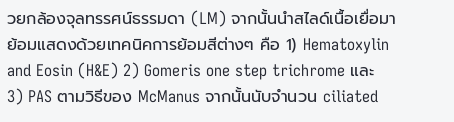วยกล้องจุลทรรศน์ธรรมดา (LM) จากนั้นนำสไลด์เนื้อเยื่อมาย้อมแสดงด้วยเทคนิคการย้อมสีต่างๆ คือ 1) Hematoxylin and Eosin (H&E) 2) Gomeris one step trichrome และ 3) PAS ตามวิธีของ McManus จากนั้นนับจำนวน ciliated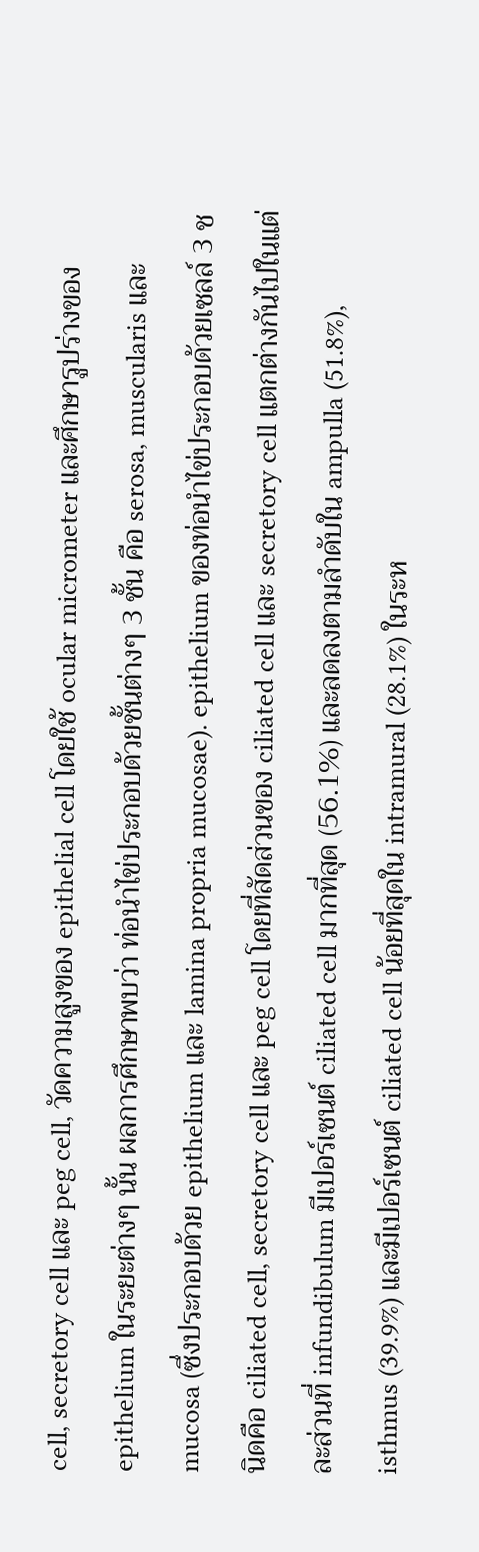cell, secretory cell และ peg cell, วัดความสูงของ epithelial cell โดยใช้ ocular micrometer และศึกษารูปร่างของ epithelium ในระยะต่างๆ นั้น ผลการศึกษาพบว่า ท่อนำไข่ประกอบด้วยชั้นต่างๆ 3 ชั้น คือ serosa, muscularis และ mucosa (ซึ่งประกอบด้วย epithelium และ lamina propria mucosae). epithelium ของท่อนำไข่ประกอบด้วยเซลล์ 3 ชนิดคือ ciliated cell, secretory cell และ peg cell โดยที่สัดส่วนของ ciliated cell และ secretory cell แตกต่างกันไปในแต่ละส่วนที่ infundibulum มีเปอร์เซนต์ ciliated cell มากที่สุด (56.1%) และลดลงตามลำดับใน ampulla (51.8%), isthmus (39.9%) และมีเปอร์เซนต์ ciliated cell น้อยที่สุดใน intramural (28.1%) ในระห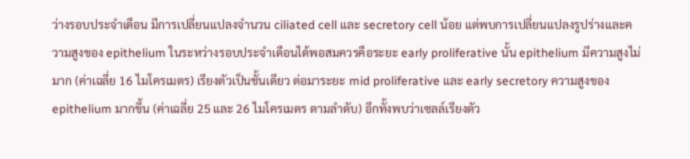ว่างรอบประจำเดือน มีการเปลี่ยนแปลงจำนวน ciliated cell และ secretory cell น้อย แต่พบการเปลี่ยนแปลงรูปร่างและความสูงของ epithelium ในระหว่างรอบประจำเดือนได้พอสมควรคือระยะ early proliferative นั้น epithelium มีความสูงไม่มาก (ค่าเฉลี่ย 16 ไมโครเมตร) เรียงตัวเป็นชั้นเดียว ต่อมาระยะ mid proliferative และ early secretory ความสูงของ epithelium มากขึ้น (ค่าเฉลี่ย 25 และ 26 ไมโครเมตร ตามลำดับ) อีกทั้งพบว่าเซลล์เรียงตัว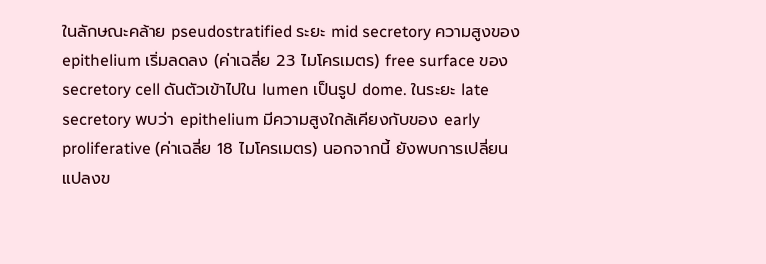ในลักษณะคล้าย pseudostratified ระยะ mid secretory ความสูงของ epithelium เริ่มลดลง (ค่าเฉลี่ย 23 ไมโครเมตร) free surface ของ secretory cell ดันตัวเข้าไปใน lumen เป็นรูป dome. ในระยะ late secretory พบว่า epithelium มีความสูงใกล้เคียงกับของ early proliferative (ค่าเฉลี่ย 18 ไมโครเมตร) นอกจากนี้ ยังพบการเปลี่ยนแปลงข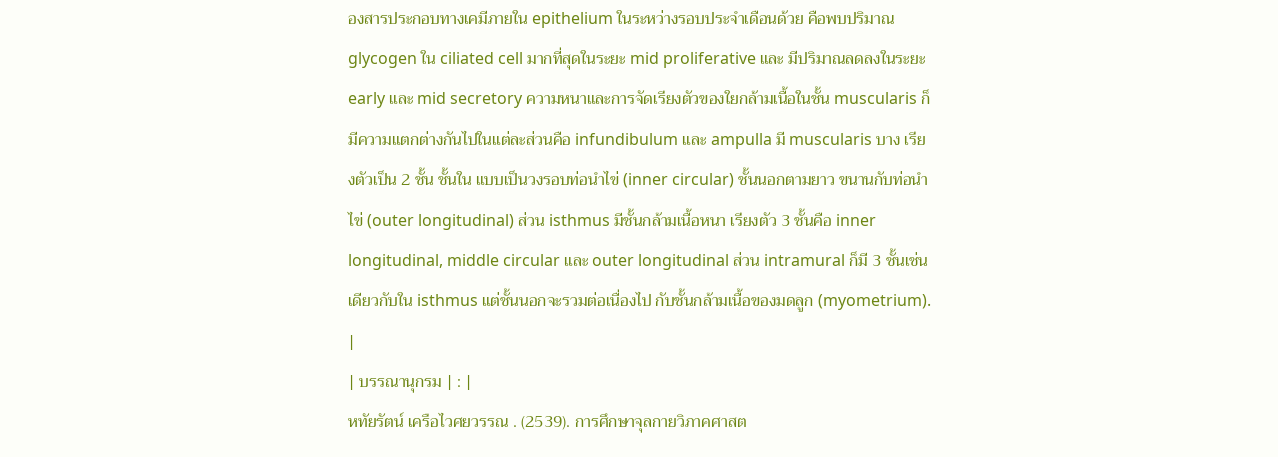องสารประกอบทางเคมีภายใน epithelium ในระหว่างรอบประจำเดือนด้วย คือพบปริมาณ glycogen ใน ciliated cell มากที่สุดในระยะ mid proliferative และ มีปริมาณลดลงในระยะ early และ mid secretory ความหนาและการจัดเรียงตัวของใยกล้ามเนื้อในชั้น muscularis ก็มีความแตกต่างกันไปในแต่ละส่วนคือ infundibulum และ ampulla มี muscularis บาง เรียงตัวเป็น 2 ชั้น ชั้นใน แบบเป็นวงรอบท่อนำไข่ (inner circular) ชั้นนอกตามยาว ขนานกับท่อนำไข่ (outer longitudinal) ส่วน isthmus มีชั้นกล้ามเนื้อหนา เรียงตัว 3 ชั้นคือ inner longitudinal, middle circular และ outer longitudinal ส่วน intramural ก็มี 3 ชั้นเช่นเดียวกับใน isthmus แต่ชั้นนอกจะรวมต่อเนื่องไป กับชั้นกล้ามเนื้อของมดลูก (myometrium). |
| บรรณานุกรม | : |
หทัยรัตน์ เครือไวศยวรรณ . (2539). การศึกษาจุลกายวิภาคศาสต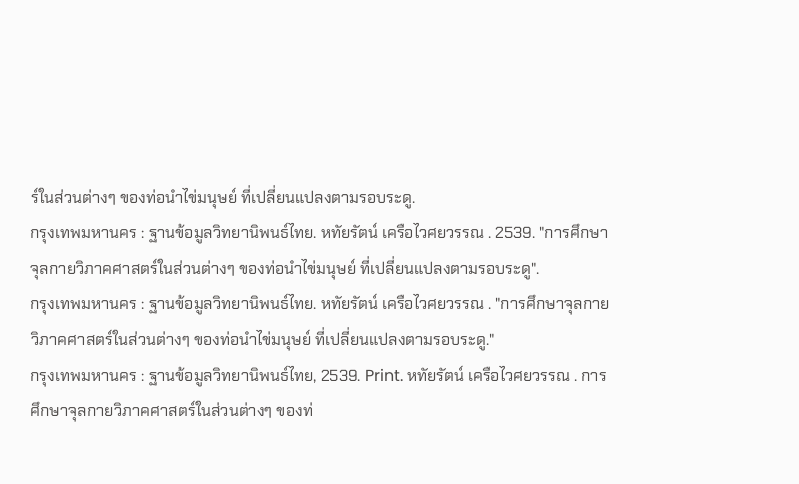ร์ในส่วนต่างๆ ของท่อนำไข่มนุษย์ ที่เปลี่ยนแปลงตามรอบระดู.
กรุงเทพมหานคร : ฐานข้อมูลวิทยานิพนธ์ไทย. หทัยรัตน์ เครือไวศยวรรณ . 2539. "การศึกษาจุลกายวิภาคศาสตร์ในส่วนต่างๆ ของท่อนำไข่มนุษย์ ที่เปลี่ยนแปลงตามรอบระดู".
กรุงเทพมหานคร : ฐานข้อมูลวิทยานิพนธ์ไทย. หทัยรัตน์ เครือไวศยวรรณ . "การศึกษาจุลกายวิภาคศาสตร์ในส่วนต่างๆ ของท่อนำไข่มนุษย์ ที่เปลี่ยนแปลงตามรอบระดู."
กรุงเทพมหานคร : ฐานข้อมูลวิทยานิพนธ์ไทย, 2539. Print. หทัยรัตน์ เครือไวศยวรรณ . การศึกษาจุลกายวิภาคศาสตร์ในส่วนต่างๆ ของท่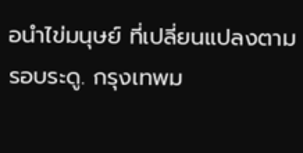อนำไข่มนุษย์ ที่เปลี่ยนแปลงตามรอบระดู. กรุงเทพม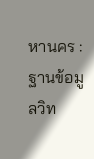หานคร : ฐานข้อมูลวิท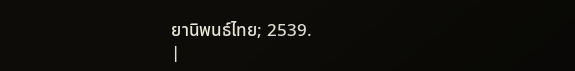ยานิพนธ์ไทย; 2539.
|